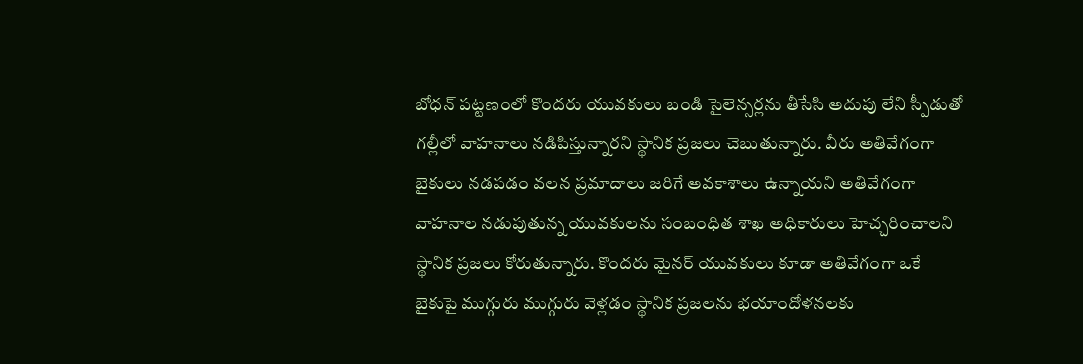బోధన్ పట్టణంలో కొందరు యువకులు బండి సైలెన్సర్లను తీసేసి అదుపు లేని స్పీడుతో గల్లీలో వాహనాలు నడిపిస్తున్నారని స్థానిక ప్రజలు చెబుతున్నారు. వీరు అతివేగంగా బైకులు నడపడం వలన ప్రమాదాలు జరిగే అవకాశాలు ఉన్నాయని అతివేగంగా వాహనాల నడుపుతున్న యువకులను సంబంధిత శాఖ అధికారులు హెచ్చరించాలని స్థానిక ప్రజలు కోరుతున్నారు. కొందరు మైనర్ యువకులు కూడా అతివేగంగా ఒకే బైకుపై ముగ్గురు ముగ్గురు వెళ్లడం స్థానిక ప్రజలను భయాందోళనలకు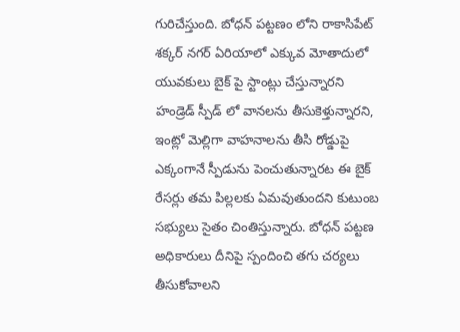గురిచేస్తుంది. బోధన్ పట్టణం లోని రాకాసిపేట్ శక్కర్ నగర్ ఏరియాలో ఎక్కువ మోతాదులో యువకులు బైక్ పై స్టాంట్లు చేస్తున్నారని హండ్రెడ్ స్పీడ్ లో వానలను తీసుకెళ్తున్నారని, ఇంట్లో మెల్లిగా వాహనాలను తీసి రోడ్డుపై ఎక్కంగానే స్పీడును పెంచుతున్నారట ఈ బైక్ రేసర్లు తమ పిల్లలకు ఏమవుతుందని కుటుంబ సభ్యులు సైతం చింతిస్తున్నారు. బోధన్ పట్టణ అధికారులు దీనిపై స్పందించి తగు చర్యలు తీసుకోవాలని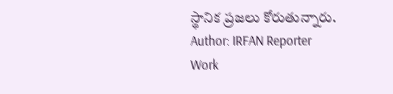స్థానిక ప్రజలు కోరుతున్నారు.
Author: IRFAN Reporter
Work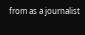from as a journalist